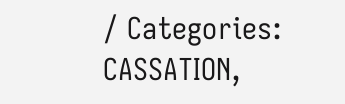/ Categories: CASSATION,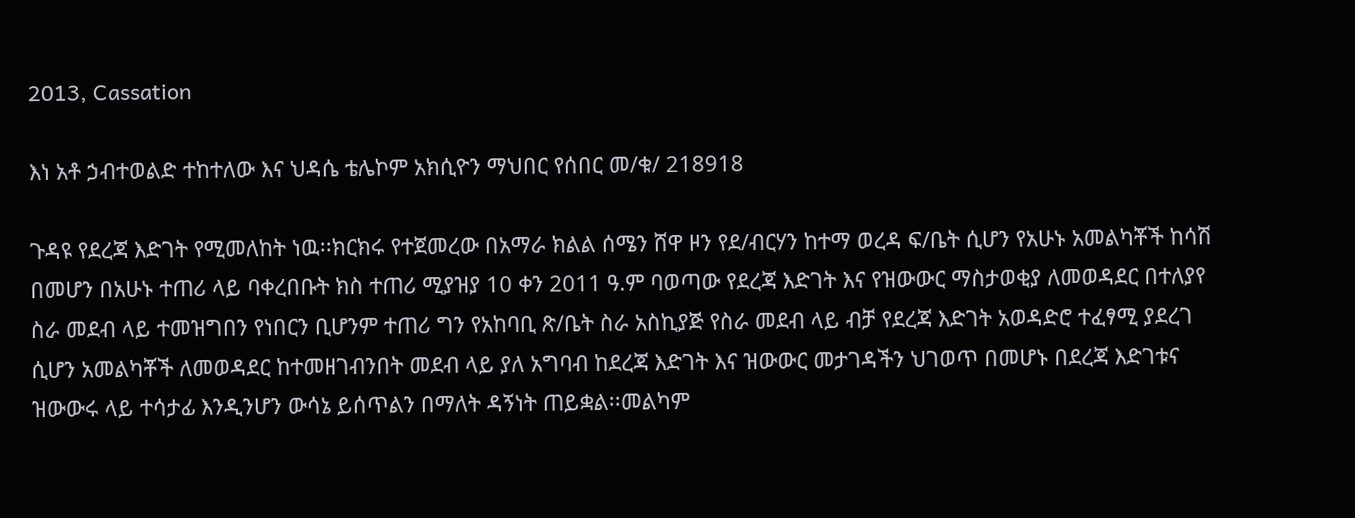2013, Cassation

እነ አቶ ኃብተወልድ ተከተለው እና ህዳሴ ቴሌኮም አክሲዮን ማህበር የሰበር መ/ቁ/ 218918

ጉዳዩ የደረጃ እድገት የሚመለከት ነዉ፡፡ክርክሩ የተጀመረው በአማራ ክልል ሰሜን ሸዋ ዞን የደ/ብርሃን ከተማ ወረዳ ፍ/ቤት ሲሆን የአሁኑ አመልካቾች ከሳሽ በመሆን በአሁኑ ተጠሪ ላይ ባቀረበቡት ክስ ተጠሪ ሚያዝያ 10 ቀን 2011 ዓ.ም ባወጣው የደረጃ እድገት እና የዝውውር ማስታወቂያ ለመወዳደር በተለያየ ስራ መደብ ላይ ተመዝግበን የነበርን ቢሆንም ተጠሪ ግን የአከባቢ ጽ/ቤት ስራ አስኪያጅ የስራ መደብ ላይ ብቻ የደረጃ እድገት አወዳድሮ ተፈፃሚ ያደረገ ሲሆን አመልካቾች ለመወዳደር ከተመዘገብንበት መደብ ላይ ያለ አግባብ ከደረጃ እድገት እና ዝውውር መታገዳችን ህገወጥ በመሆኑ በደረጃ እድገቱና ዝውውሩ ላይ ተሳታፊ እንዲንሆን ውሳኔ ይሰጥልን በማለት ዳኝነት ጠይቋል፡፡መልካም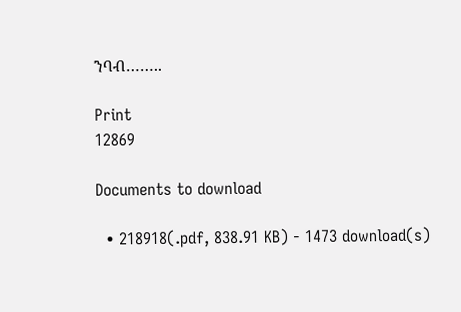ንባብ……..

Print
12869

Documents to download

  • 218918(.pdf, 838.91 KB) - 1473 download(s)